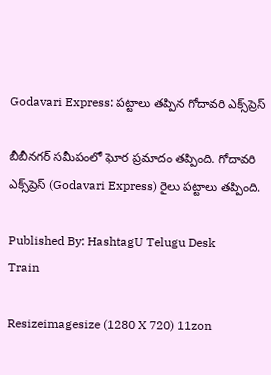Godavari Express: పట్టాలు తప్పిన గోదావరి ఎక్స్‌ప్రెస్

బీబీనగర్‌ సమీపంలో ఘోర ప్రమాదం తప్పింది. గోదావరి ఎక్స్‌ప్రెస్ (Godavari Express) రైలు పట్టాలు తప్పింది.

Published By: HashtagU Telugu Desk
Train

Resizeimagesize (1280 X 720) 11zon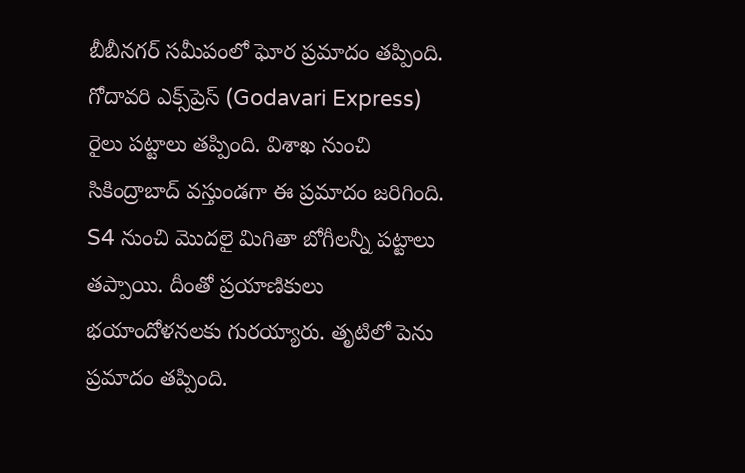బీబీనగర్‌ సమీపంలో ఘోర ప్రమాదం తప్పింది. గోదావరి ఎక్స్‌ప్రెస్ (Godavari Express) రైలు పట్టాలు తప్పింది. విశాఖ నుంచి సికింద్రాబాద్ వస్తుండగా ఈ ప్రమాదం జరిగింది. S4 నుంచి మొదలై మిగితా బోగీలన్నీ పట్టాలు తప్పాయి. దీంతో ప్రయాణికులు భయాందోళనలకు గురయ్యారు. తృటిలో పెను ప్రమాదం తప్పింది.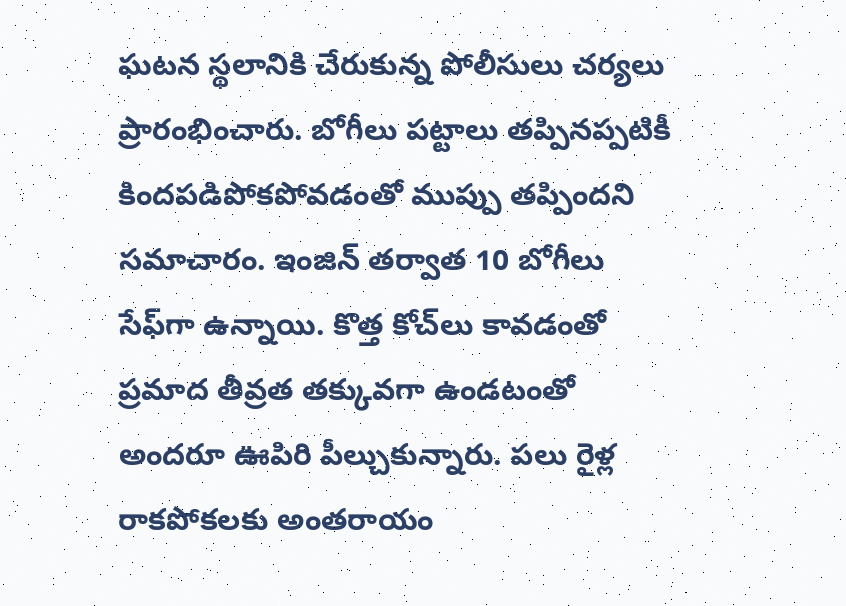ఘటన స్థలానికి చేరుకున్న పోలీసులు చర్యలు ప్రారంభించారు. బోగీలు పట్టాలు తప్పినప్పటికీ కిందపడిపోకపోవడంతో ముప్పు తప్పిందని సమాచారం. ఇంజిన్ తర్వాత 10 బోగీలు సేఫ్‌గా ఉన్నాయి. కొత్త కోచ్‌లు కావడంతో ప్రమాద తీవ్రత తక్కువగా ఉండటంతో అందరూ ఊపిరి పీల్చుకున్నారు. పలు రైళ్ల రాకపోకలకు అంతరాయం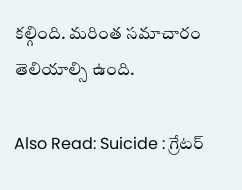కల్గింది. మరింత సమాచారం తెలియాల్సి ఉంది.

Also Read: Suicide : గ్రేట‌ర్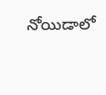నోయిడాలో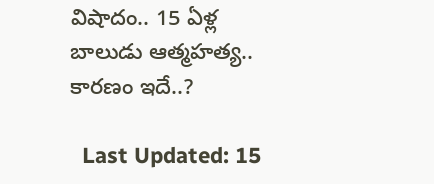విషాదం.. 15 ఏళ్ల బాలుడు ఆత్మ‌హ‌త్య.. కార‌ణం ఇదే..?

  Last Updated: 15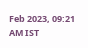Feb 2023, 09:21 AM IST